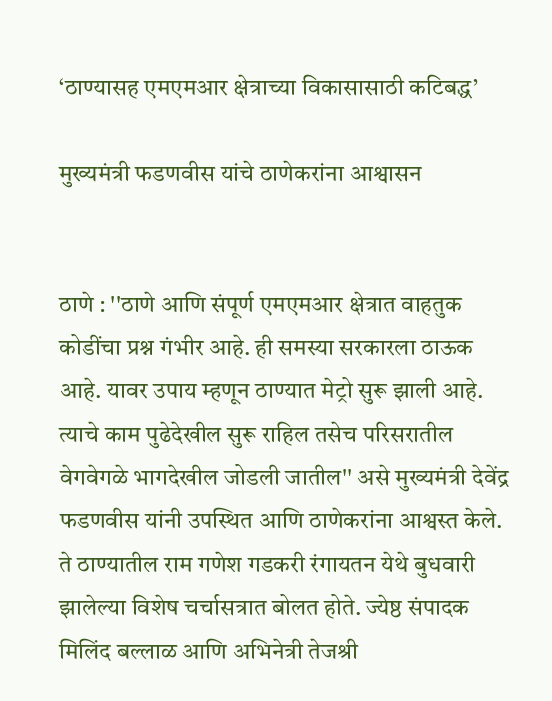‘ठाण्यासह एमएमआर क्षेत्राच्या विकासासाठी कटिबद्ध’

मुख्यमंत्री फडणवीस यांचे ठाणेकरांना आश्वासन


ठाणे : ''ठाणे आणि संपूर्ण एमएमआर क्षेत्रात वाहतुक कोडींचा प्रश्न गंभीर आहे. ही समस्या सरकारला ठाऊक आहे. यावर उपाय म्हणून ठाण्यात मेट्रो सुरू झाली आहे. त्याचे काम पुढेदेखील सुरू राहिल तसेच परिसरातील वेगवेगळे भागदेखील जोडली जातील'' असे मुख्यमंत्री देवेंद्र फडणवीस यांनी उपस्थित आणि ठाणेकरांना आश्वस्त केले. ते ठाण्यातील राम गणेश गडकरी रंगायतन येथे बुधवारी झालेल्या विशेष चर्चासत्रात बोलत होते. ज्येष्ठ संपादक मिलिंद बल्लाळ आणि अभिनेत्री तेजश्री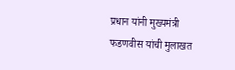प्रधान यांनी मुख्यमंत्री फडणवीस यांची मुलाखत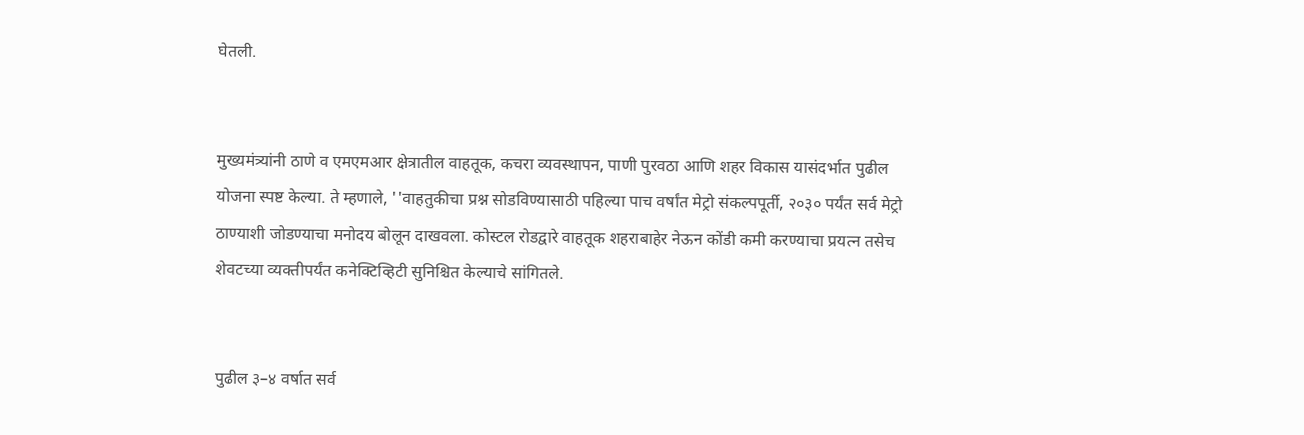घेतली.


मुख्यमंत्र्यांनी ठाणे व एमएमआर क्षेत्रातील वाहतूक, कचरा व्यवस्थापन, पाणी पुरवठा आणि शहर विकास यासंदर्भात पुढील योजना स्पष्ट केल्या. ते म्हणाले, ''वाहतुकीचा प्रश्न सोडविण्यासाठी पहिल्या पाच वर्षांत मेट्रो संकल्पपूर्ती, २०३० पर्यंत सर्व मेट्रो ठाण्याशी जोडण्याचा मनोदय बोलून दाखवला. कोस्टल रोडद्वारे वाहतूक शहराबाहेर नेऊन कोंडी कमी करण्याचा प्रयत्न तसेच शेवटच्या व्यक्तीपर्यंत कनेक्टिव्हिटी सुनिश्चित केल्याचे सांगितले.


पुढील ३–४ वर्षात सर्व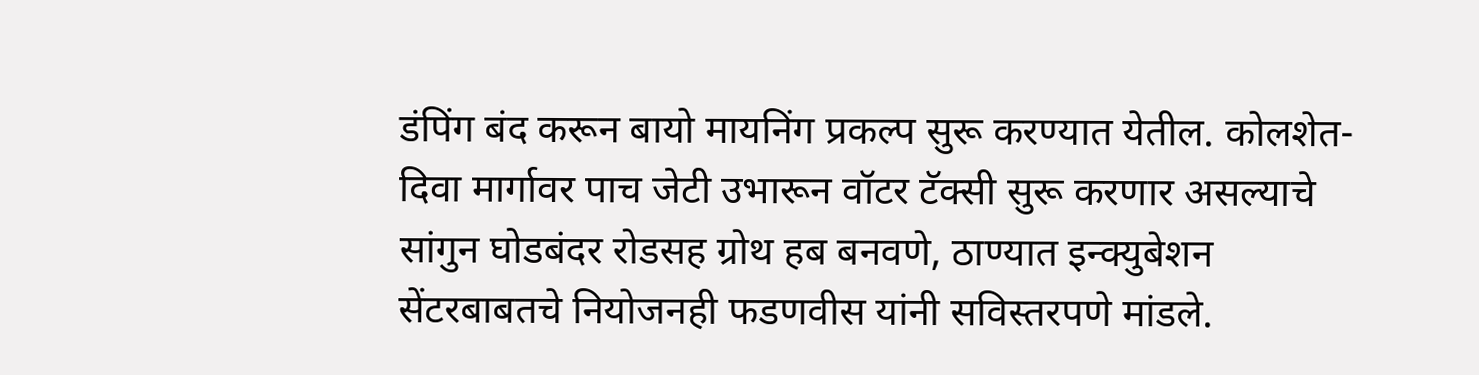डंपिंग बंद करून बायो मायनिंग प्रकल्प सुरू करण्यात येतील. कोलशेत-दिवा मार्गावर पाच जेटी उभारून वॉटर टॅक्सी सुरू करणार असल्याचे सांगुन घोडबंदर रोडसह ग्रोथ हब बनवणे, ठाण्यात इन्क्युबेशन सेंटरबाबतचे नियोजनही फडणवीस यांनी सविस्तरपणे मांडले.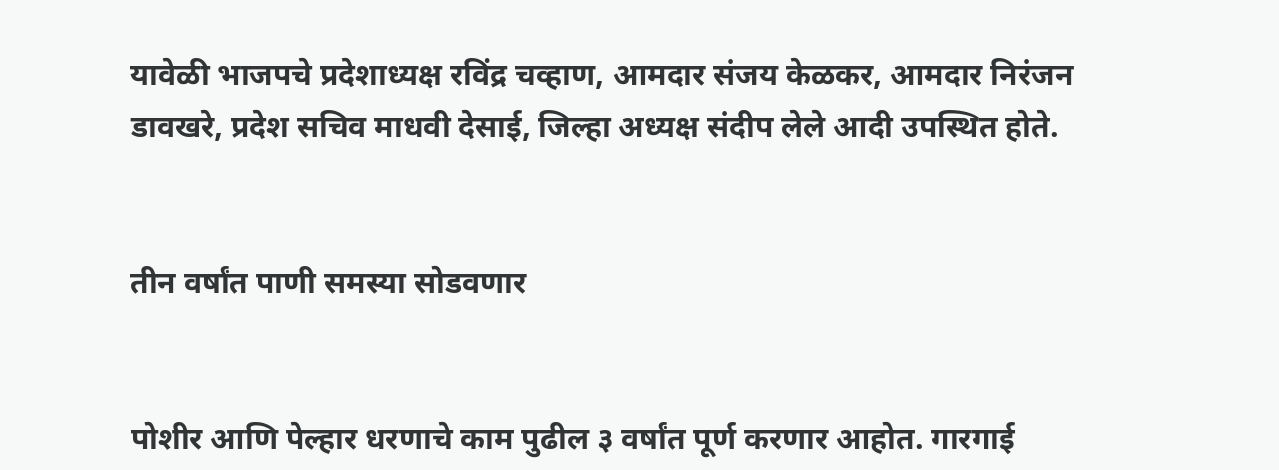यावेळी भाजपचे प्रदेशाध्यक्ष रविंद्र चव्हाण, आमदार संजय केळकर, आमदार निरंजन डावखरे, प्रदेश सचिव माधवी देसाई, जिल्हा अध्यक्ष संदीप लेले आदी उपस्थित होते.


तीन वर्षांत पाणी समस्या सोडवणार


पोशीर आणि पेल्हार धरणाचे काम पुढील ३ वर्षांत पूर्ण करणार आहोत. गारगाई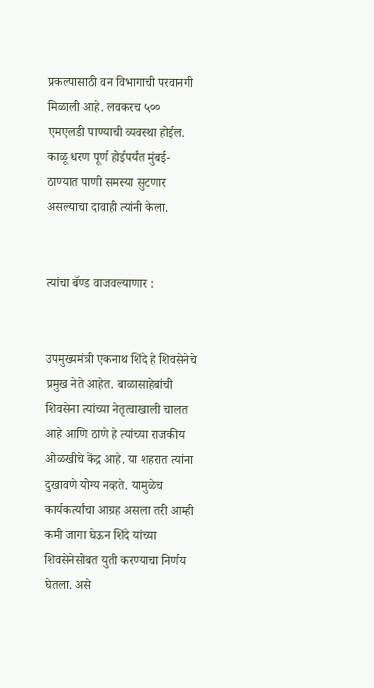प्रकल्पासाठी वन विभागाची परवानगी मिळाली आहे. लवकरच ५०० एमएलडी पाण्याची व्यवस्था होईल. काळू धरण पूर्ण होईपर्यंत मुंबई-ठाण्यात पाणी समस्या सुटणार असल्याचा दावाही त्यांनी केला.


त्यांचा बॅण्ड वाजवल्याणार :


उपमुख्यमंत्री एकनाथ शिंदे हे शिवसेनेचे प्रमुख नेते आहेत. बाळासाहेबांची शिवसेना त्यांच्या नेतृत्वाखाली चालत आहे आणि ठाणे हे त्यांच्या राजकीय ओळखीचे केंद्र आहे. या शहरात त्यांना दुखावणे योग्य नव्हते. यामुळेच कार्यकर्त्यांचा आग्रह असला तरी आम्ही कमी जागा घेऊन शिंदे यांच्या शिवसेनेसोबत युती करण्याचा निर्णय घेतला. असे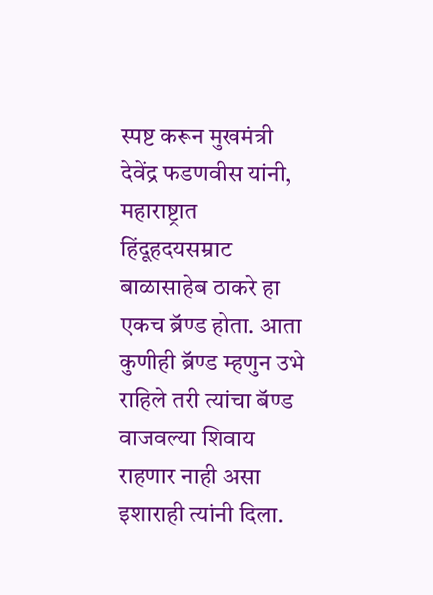स्पष्ट करून मुखमंत्री देवेंद्र फडणवीस यांनी, महाराष्ट्रात हिंदूहदयसम्राट बाळासाहेब ठाकरे हा एकच ब्रॅण्ड होता. आता कुणीही ब्रॅण्ड म्हणुन उभे राहिले तरी त्यांचा बॅण्ड वाजवल्या शिवाय राहणार नाही असा इशाराही त्यांनी दिला.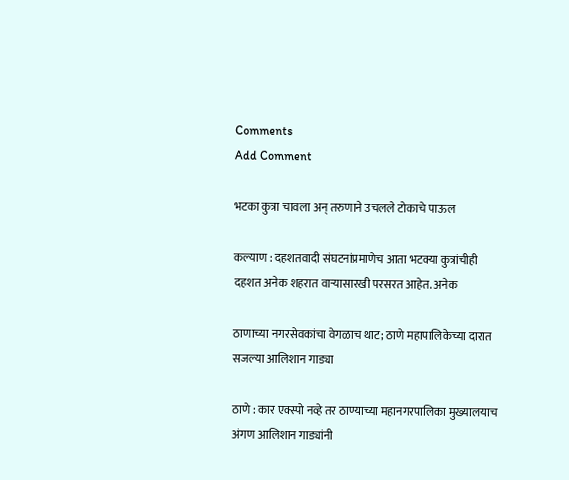Comments
Add Comment

भटका कुत्रा चावला अन् तरुणाने उचलले टोकाचे पाऊल

कल्याण : दहशतवादी संघटनांप्रमाणेच आता भटक्या कुत्रांचीही दहशत अनेक शहरात वाऱ्यासारखी परसरत आहेत. अनेक

ठाणाच्या नगरसेवकांचा वेगळाच थाट; ठाणे महापालिकेच्या दारात सजल्या आलिशान गाड्या

ठाणे : कार एक्स्पो नव्हे तर ठाण्याच्या महानगरपालिका मुख्यालयाच अंगण आलिशान गाड्यांनी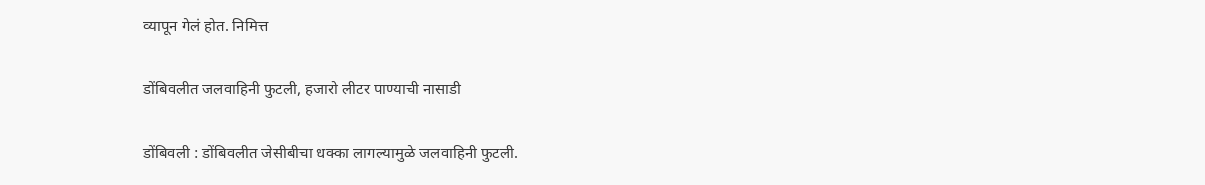व्यापून गेलं होत. निमित्त

डोंबिवलीत जलवाहिनी फुटली, हजारो लीटर पाण्याची नासाडी

डोंबिवली : डोंबिवलीत जेसीबीचा धक्का लागल्यामुळे जलवाहिनी फुटली.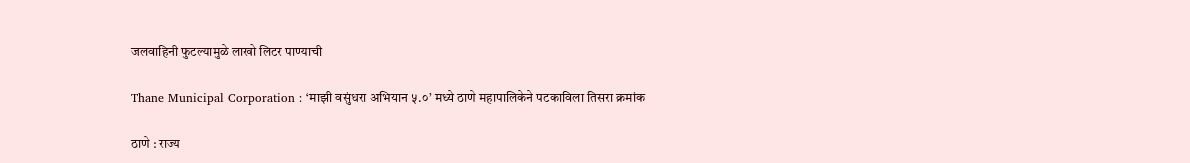जलवाहिनी फुटल्यामुळे लाखो लिटर पाण्याची

Thane Municipal Corporation : ‘माझी वसुंधरा अभियान ५.०’ मध्ये ठाणे महापालिकेने पटकाविला तिसरा क्रमांक

ठाणे : राज्य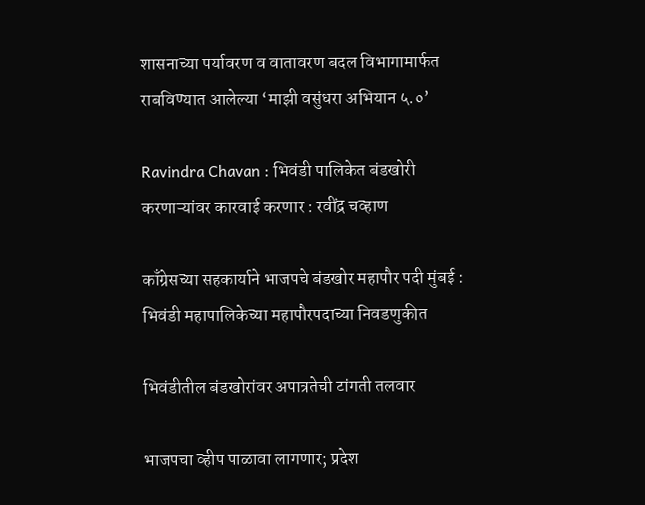शासनाच्या पर्यावरण व वातावरण बदल विभागामार्फत राबविण्यात आलेल्या ‘माझी वसुंधरा अभियान ५.०’

Ravindra Chavan : भिवंडी पालिकेत बंडखोरी करणाऱ्यांवर कारवाई करणार : रवींद्र चव्हाण

काँग्रेसच्या सहकार्याने भाजपचे बंडखोर महापौर पदी मुंबई : भिवंडी महापालिकेच्या महापौरपदाच्या निवडणुकीत

भिवंडीतील बंडखोरांवर अपात्रतेची टांगती तलवार

भाजपचा व्हीप पाळावा लागणार; प्रदेश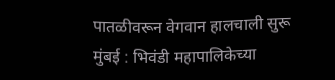पातळीवरून वेगवान हालचाली सुरू मुंबई : भिवंडी महापालिकेच्या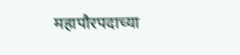महापौरपदाच्या